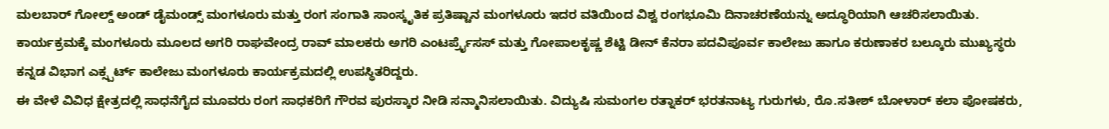ಮಲಬಾರ್ ಗೋಲ್ಡ್ ಅಂಡ್ ಡೈಮಂಡ್ಸ್ ಮಂಗಳೂರು ಮತ್ತು ರಂಗ ಸಂಗಾತಿ ಸಾಂಸ್ಕೃತಿಕ ಪ್ರತಿಷ್ಟಾನ ಮಂಗಳೂರು ಇದರ ವತಿಯಿಂದ ವಿಶ್ವ ರಂಗಭೂಮಿ ದಿನಾಚರಣೆಯನ್ನು ಅದ್ಧೂರಿಯಾಗಿ ಆಚರಿಸಲಾಯಿತು.
ಕಾರ್ಯಕ್ರಮಕ್ಕೆ ಮಂಗಳೂರು ಮೂಲದ ಅಗರಿ ರಾಘವೇಂದ್ರ ರಾವ್ ಮಾಲಕರು ಅಗರಿ ಎಂಟರ್ಪ್ರೈಸಸ್ ಮತ್ತು ಗೋಪಾಲಕೃಷ್ಣ ಶೆಟ್ಟಿ ಡೀನ್ ಕೆನರಾ ಪದವಿಪೂರ್ವ ಕಾಲೇಜು ಹಾಗೂ ಕರುಣಾಕರ ಬಲ್ಕೂರು ಮುಖ್ಯಸ್ಥರು ಕನ್ನಡ ವಿಭಾಗ ಎಕ್ಸ್ಪರ್ಟ್ ಕಾಲೇಜು ಮಂಗಳೂರು ಕಾರ್ಯಕ್ರಮದಲ್ಲಿ ಉಪಸ್ಥಿತರಿದ್ದರು.
ಈ ವೇಳೆ ವಿವಿಧ ಕ್ಷೇತ್ರದಲ್ಲಿ ಸಾಧನೆಗೈದ ಮೂವರು ರಂಗ ಸಾಧಕರಿಗೆ ಗೌರವ ಪುರಸ್ಕಾರ ನೀಡಿ ಸನ್ಮಾನಿಸಲಾಯಿತು. ವಿದ್ಯುಷಿ ಸುಮಂಗಲ ರತ್ನಾಕರ್ ಭರತನಾಟ್ಯ ಗುರುಗಳು, ರೊ.ಸತೀಶ್ ಬೋಳಾರ್ ಕಲಾ ಪೋಷಕರು,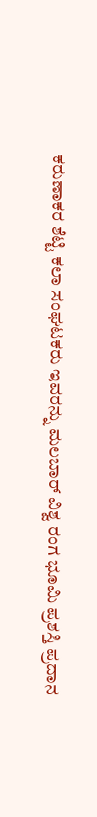ಕರುಣಾಕರ ಶೆಟ್ಟಿ ಕಲಾ ಸಂಘಟಕರು ಇವರನ್ನು ಮಲಬಾರ್ ವಿಶ್ವ ರಂಗ ಭೂಮಿ ಪ್ರಶಸ್ತಿ ಪ್ರದಾನ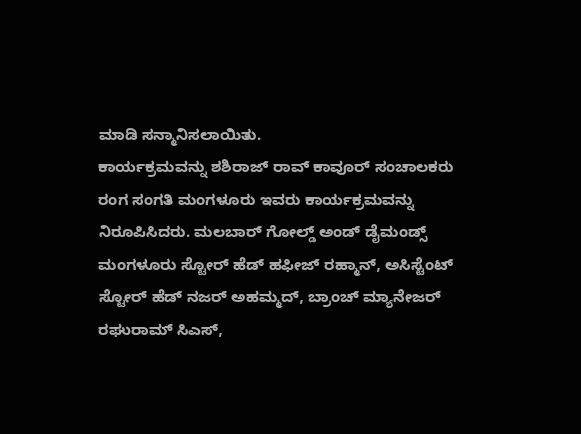ಮಾಡಿ ಸನ್ಮಾನಿಸಲಾಯಿತು.
ಕಾರ್ಯಕ್ರಮವನ್ನು ಶಶಿರಾಜ್ ರಾವ್ ಕಾವೂರ್ ಸಂಚಾಲಕರು ರಂಗ ಸಂಗತಿ ಮಂಗಳೂರು ಇವರು ಕಾರ್ಯಕ್ರಮವನ್ನು ನಿರೂಪಿಸಿದರು. ಮಲಬಾರ್ ಗೋಲ್ಡ್ ಅಂಡ್ ಡೈಮಂಡ್ಸ್ ಮಂಗಳೂರು ಸ್ಟೋರ್ ಹೆಡ್ ಹಫೀಜ್ ರಹ್ಮಾನ್, ಅಸಿಸ್ಟೆಂಟ್ ಸ್ಟೋರ್ ಹೆಡ್ ನಜರ್ ಅಹಮ್ಮದ್, ಬ್ರಾಂಚ್ ಮ್ಯಾನೇಜರ್ ರಘುರಾಮ್ ಸಿಎಸ್,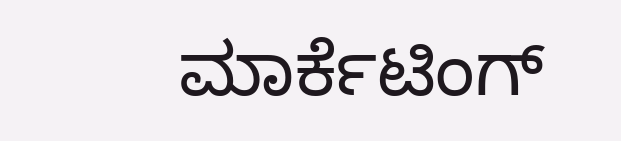ಮಾರ್ಕೆಟಿಂಗ್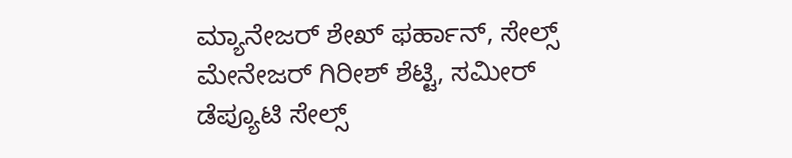ಮ್ಯಾನೇಜರ್ ಶೇಖ್ ಫರ್ಹಾನ್, ಸೇಲ್ಸ್ ಮೇನೇಜರ್ ಗಿರೀಶ್ ಶೆಟ್ಟಿ, ಸಮೀರ್ ಡೆಪ್ಯೂಟಿ ಸೇಲ್ಸ್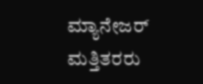ಮ್ಯಾನೇಜರ್ ಮತ್ತಿತರರು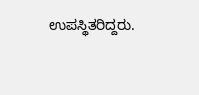ಉಪಸ್ಥಿತರಿದ್ದರು.